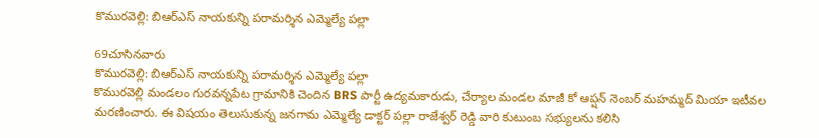కొమురవెల్లి: బిఆర్ఎస్ నాయకున్ని పరామర్శిన ఎమ్మెల్యే పల్లా

69చూసినవారు
కొమురవెల్లి: బిఆర్ఎస్ నాయకున్ని పరామర్శిన ఎమ్మెల్యే పల్లా
కొమురవెల్లి మండలం గురవన్నపేట గ్రామానికి చెందిన BRS పార్టీ ఉద్యమకారుడు, చేర్యాల మండల మాజీ కో ఆప్షన్ నెంబర్ మహమ్మద్ మియా ఇటీవల మరణించారు. ఈ విషయం తెలుసుకున్న జనగామ ఎమ్మెల్యే డాక్టర్ పల్లా రాజేశ్వర్ రెడ్డి వారి కుటుంబ సభ్యులను కలిసి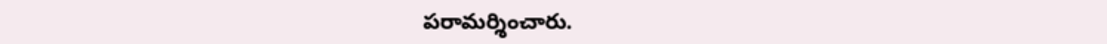పరామర్శించారు.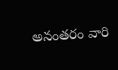అనంతరం వారి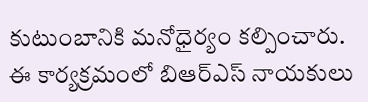కుటుంబానికి మనోధైర్యం కల్పించారు. ఈ కార్యక్రమంలో బిఆర్ఎస్ నాయకులు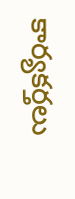కార్యకర్తలు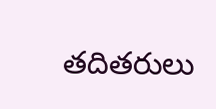తదితరులు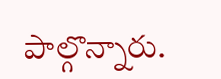పాల్గొన్నారు.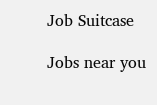Job Suitcase

Jobs near you